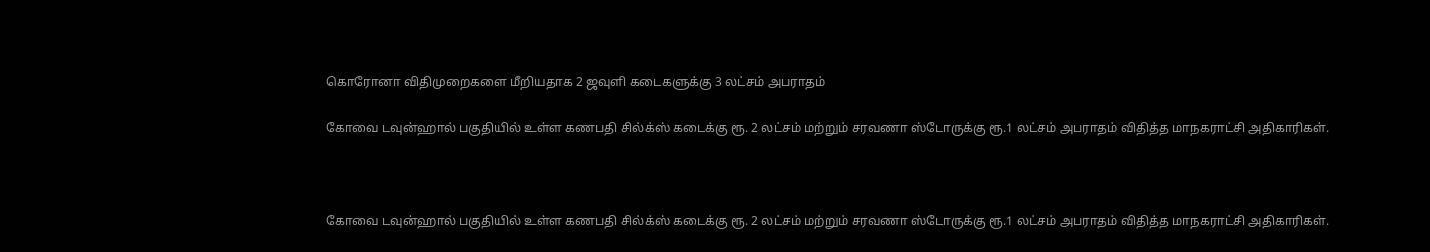கொரோனா விதிமுறைகளை மீறியதாக 2 ஜவுளி கடைகளுக்கு 3 லட்சம் அபராதம்

கோவை டவுன்ஹால் பகுதியில் உள்ள கணபதி சில்க்ஸ் கடைக்கு ரூ. 2 லட்சம் மற்றும் சரவணா ஸ்டோருக்கு ரூ.1 லட்சம் அபராதம் விதித்த மாநகராட்சி அதிகாரிகள்.



கோவை டவுன்ஹால் பகுதியில் உள்ள கணபதி சில்க்ஸ் கடைக்கு ரூ. 2 லட்சம் மற்றும் சரவணா ஸ்டோருக்கு ரூ.1 லட்சம் அபராதம் விதித்த மாநகராட்சி அதிகாரிகள்.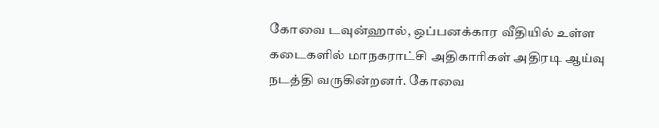கோவை டவுன்ஹால், ஒப்பனக்கார வீதியில் உள்ள கடைகளில் மாநகராட்சி அதிகாரிகள் அதிரடி ஆய்வு நடத்தி வருகின்றனர். கோவை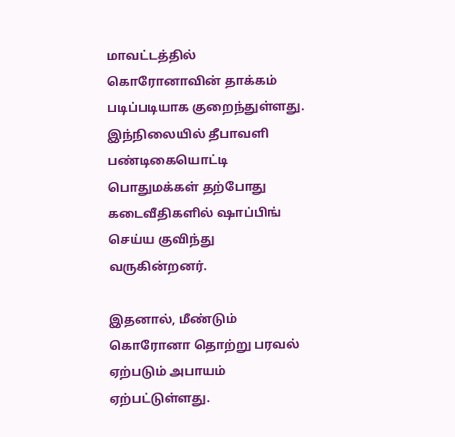மாவட்டத்தில் கொரோனாவின் தாக்கம் படிப்படியாக குறைந்துள்ளது. இந்நிலையில் தீபாவளி பண்டிகையொட்டி பொதுமக்கள் தற்போது கடைவீதிகளில் ஷாப்பிங் செய்ய குவிந்து வருகின்றனர்.

இதனால், மீண்டும் கொரோனா தொற்று பரவல் ஏற்படும் அபாயம் ஏற்பட்டுள்ளது.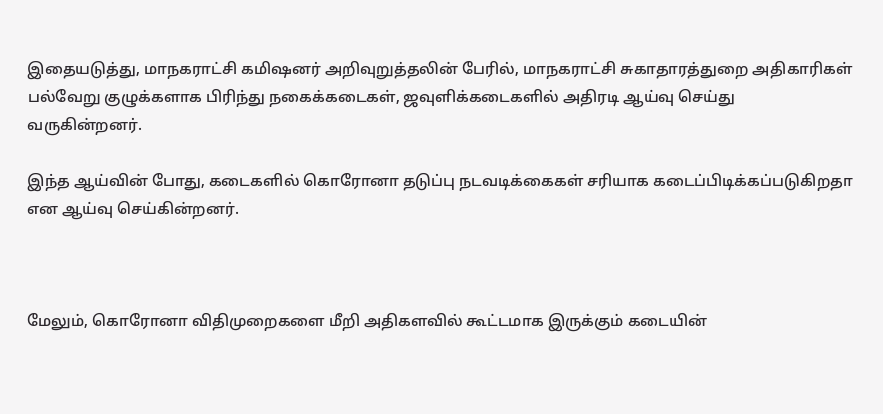இதையடுத்து, மாநகராட்சி கமிஷனர் அறிவுறுத்தலின் பேரில், மாநகராட்சி சுகாதாரத்துறை அதிகாரிகள் பல்வேறு குழுக்களாக பிரிந்து நகைக்கடைகள், ஜவுளிக்கடைகளில் அதிரடி ஆய்வு செய்து வருகின்றனர்.

இந்த ஆய்வின் போது, கடைகளில் கொரோனா தடுப்பு நடவடிக்கைகள் சரியாக கடைப்பிடிக்கப்படுகிறதா என ஆய்வு செய்கின்றனர்.



மேலும், கொரோனா விதிமுறைகளை மீறி அதிகளவில் கூட்டமாக இருக்கும் கடையின்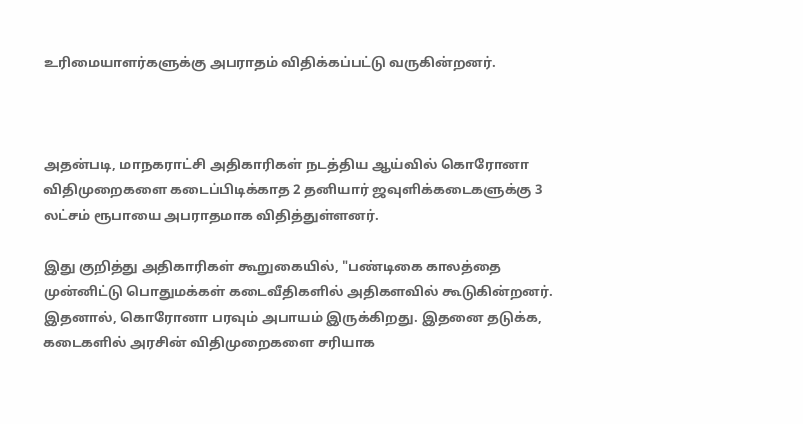உரிமையாளர்களுக்கு அபராதம் விதிக்கப்பட்டு வருகின்றனர்.



அதன்படி, மாநகராட்சி அதிகாரிகள் நடத்திய ஆய்வில் கொரோனா விதிமுறைகளை கடைப்பிடிக்காத 2 தனியார் ஜவுளிக்கடைகளுக்கு 3 லட்சம் ரூபாயை அபராதமாக விதித்துள்ளனர்.

இது குறித்து அதிகாரிகள் கூறுகையில், "பண்டிகை காலத்தை முன்னிட்டு பொதுமக்கள் கடைவீதிகளில் அதிகளவில் கூடுகின்றனர். இதனால், கொரோனா பரவும் அபாயம் இருக்கிறது. இதனை தடுக்க, கடைகளில் அரசின் விதிமுறைகளை சரியாக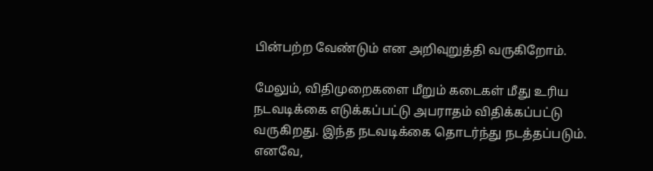பின்பற்ற வேண்டும் என அறிவுறுத்தி வருகிறோம்.

மேலும், விதிமுறைகளை மீறும் கடைகள் மீது உரிய நடவடிக்கை எடுக்கப்பட்டு அபராதம் விதிக்கப்பட்டு வருகிறது. இந்த நடவடிக்கை தொடர்ந்து நடத்தப்படும். எனவே,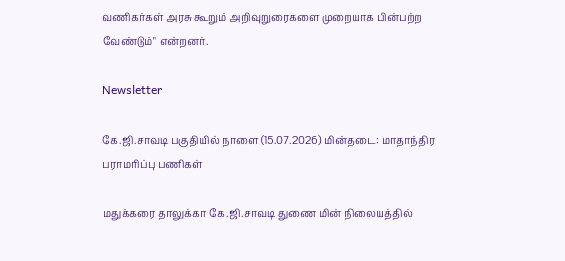வணிகர்கள் அரசு கூறும் அறிவுறுரைகளை முறையாக பின்பற்ற வேண்டும்" என்றனர்.

Newsletter

கே.ஜி.சாவடி பகுதியில் நாளை (15.07.2026) மின்தடை: மாதாந்திர பராமரிப்பு பணிகள்

மதுக்கரை தாலுக்கா கே.ஜி.சாவடி துணை மின் நிலையத்தில்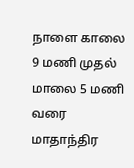நாளை காலை 9 மணி முதல் மாலை 5 மணி வரை மாதாந்திர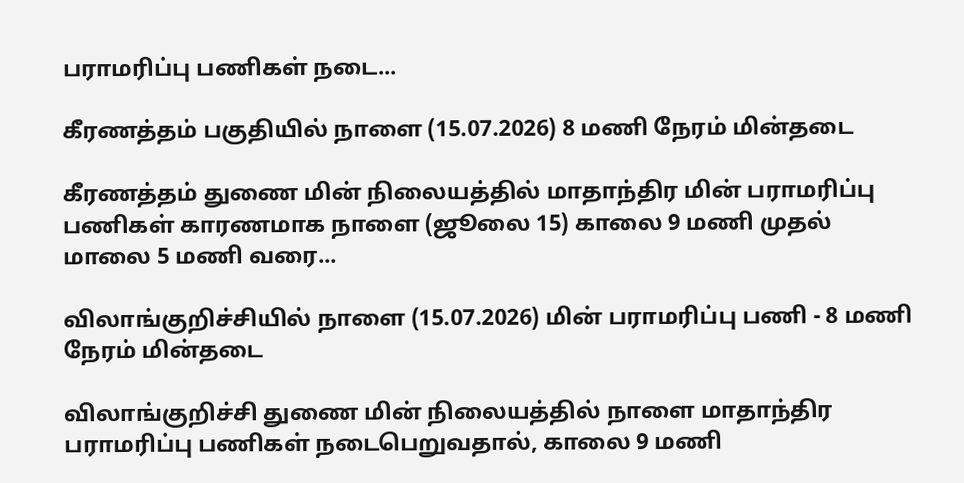பராமரிப்பு பணிகள் நடை...

கீரணத்தம் பகுதியில் நாளை (15.07.2026) 8 மணி நேரம் மின்தடை

கீரணத்தம் துணை மின் நிலையத்தில் மாதாந்திர மின் பராமரிப்பு பணிகள் காரணமாக நாளை (ஜூலை 15) காலை 9 மணி முதல் மாலை 5 மணி வரை...

விலாங்குறிச்சியில் நாளை (15.07.2026) மின் பராமரிப்பு பணி - 8 மணி நேரம் மின்தடை

விலாங்குறிச்சி துணை மின் நிலையத்தில் நாளை மாதாந்திர பராமரிப்பு பணிகள் நடைபெறுவதால், காலை 9 மணி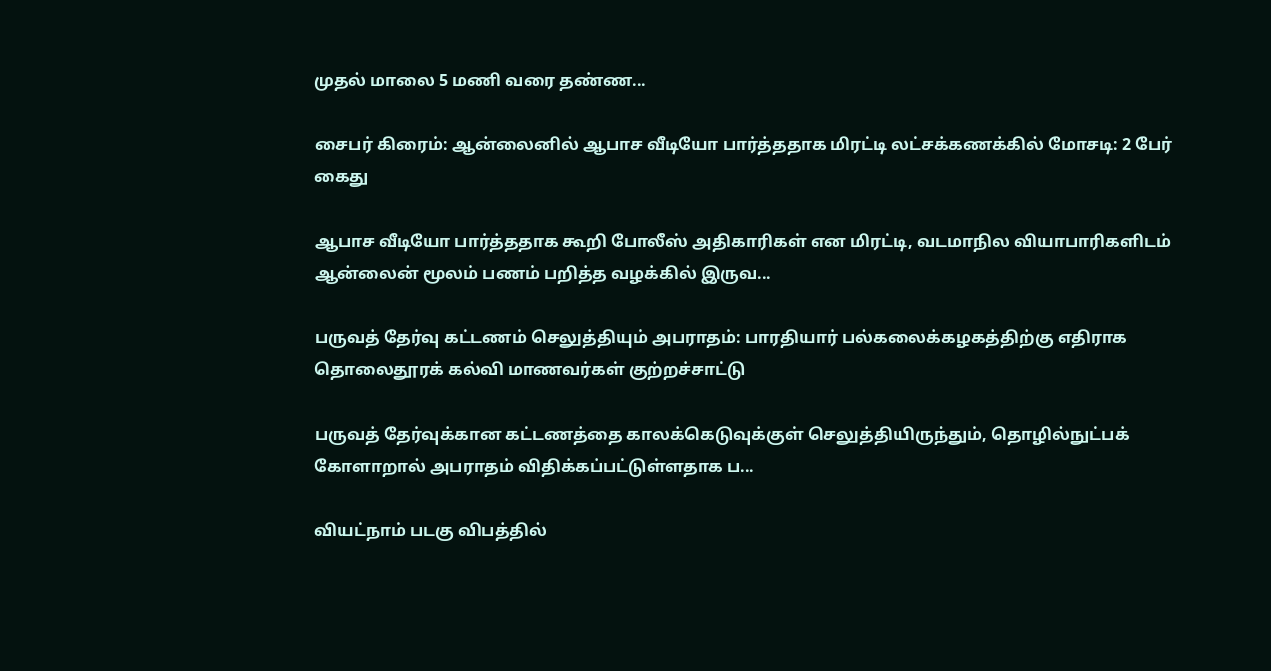முதல் மாலை 5 மணி வரை தண்ண...

சைபர் கிரைம்: ஆன்லைனில் ஆபாச வீடியோ பார்த்ததாக மிரட்டி லட்சக்கணக்கில் மோசடி: 2 பேர் கைது

ஆபாச வீடியோ பார்த்ததாக கூறி போலீஸ் அதிகாரிகள் என மிரட்டி, வடமாநில வியாபாரிகளிடம் ஆன்லைன் மூலம் பணம் பறித்த வழக்கில் இருவ...

பருவத் தேர்வு கட்டணம் செலுத்தியும் அபராதம்: பாரதியார் பல்கலைக்கழகத்திற்கு எதிராக தொலைதூரக் கல்வி மாணவர்கள் குற்றச்சாட்டு

பருவத் தேர்வுக்கான கட்டணத்தை காலக்கெடுவுக்குள் செலுத்தியிருந்தும், தொழில்நுட்பக் கோளாறால் அபராதம் விதிக்கப்பட்டுள்ளதாக ப...

வியட்நாம் படகு விபத்தில்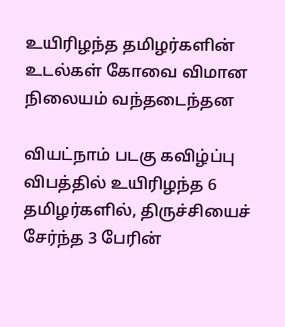உயிரிழந்த தமிழர்களின் உடல்கள் கோவை விமான நிலையம் வந்தடைந்தன

வியட்நாம் படகு கவிழ்ப்பு விபத்தில் உயிரிழந்த 6 தமிழர்களில், திருச்சியைச் சேர்ந்த 3 பேரின்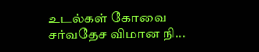உடல்கள் கோவை சர்வதேச விமான நி...